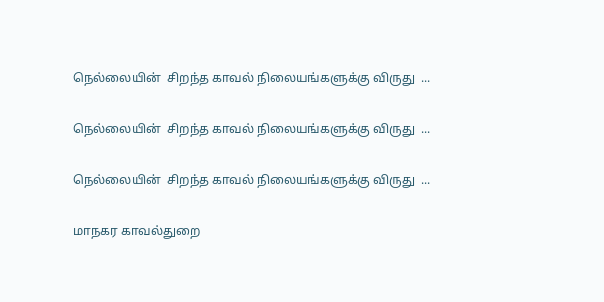நெல்லையின்  சிறந்த காவல் நிலையங்களுக்கு விருது  ...

நெல்லையின்  சிறந்த காவல் நிலையங்களுக்கு விருது  ...

நெல்லையின்  சிறந்த காவல் நிலையங்களுக்கு விருது  ...

மாநகர காவல்துறை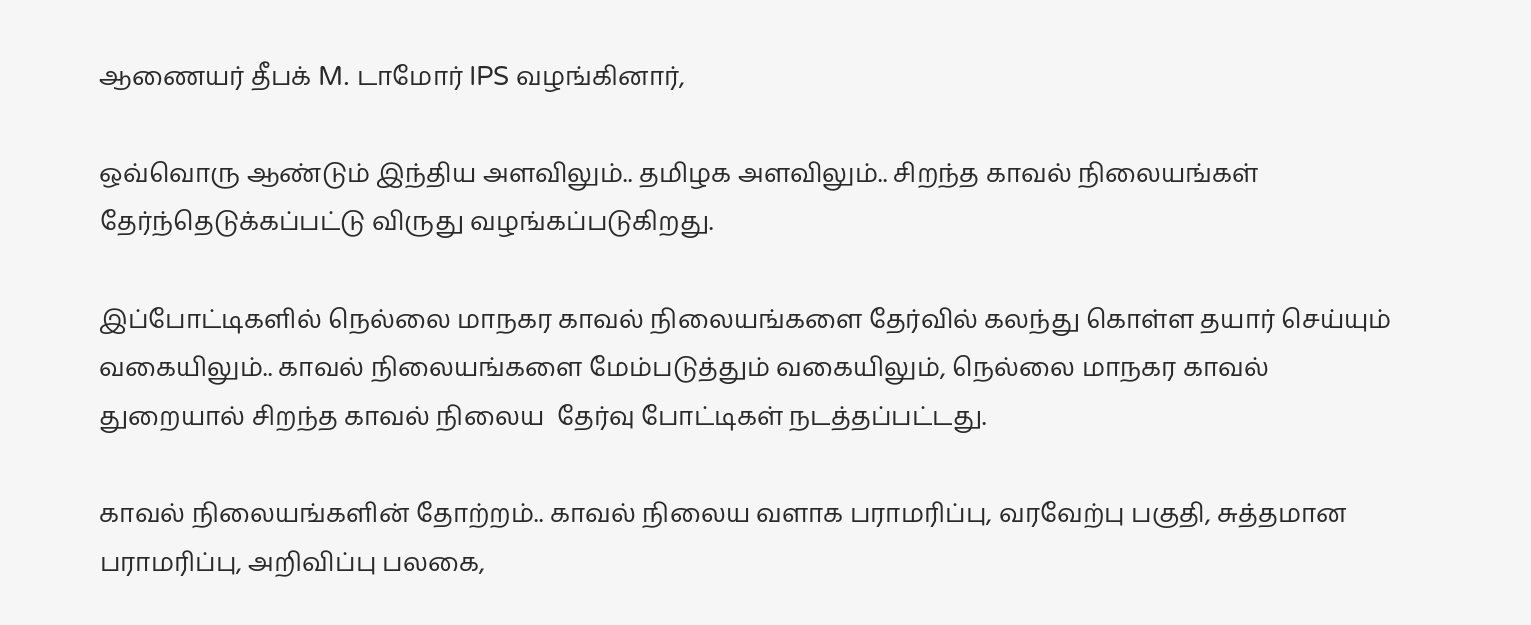ஆணையர் தீபக் M. டாமோர் IPS வழங்கினார்,

ஒவ்வொரு ஆண்டும் இந்திய அளவிலும்.. தமிழக அளவிலும்.. சிறந்த காவல் நிலையங்கள் தேர்ந்தெடுக்கப்பட்டு விருது வழங்கப்படுகிறது.

இப்போட்டிகளில் நெல்லை மாநகர காவல் நிலையங்களை தேர்வில் கலந்து கொள்ள தயார் செய்யும் வகையிலும்.. காவல் நிலையங்களை மேம்படுத்தும் வகையிலும், நெல்லை மாநகர காவல் துறையால் சிறந்த காவல் நிலைய  தேர்வு போட்டிகள் நடத்தப்பட்டது.

காவல் நிலையங்களின் தோற்றம்.. காவல் நிலைய வளாக பராமரிப்பு, வரவேற்பு பகுதி, சுத்தமான பராமரிப்பு, அறிவிப்பு பலகை,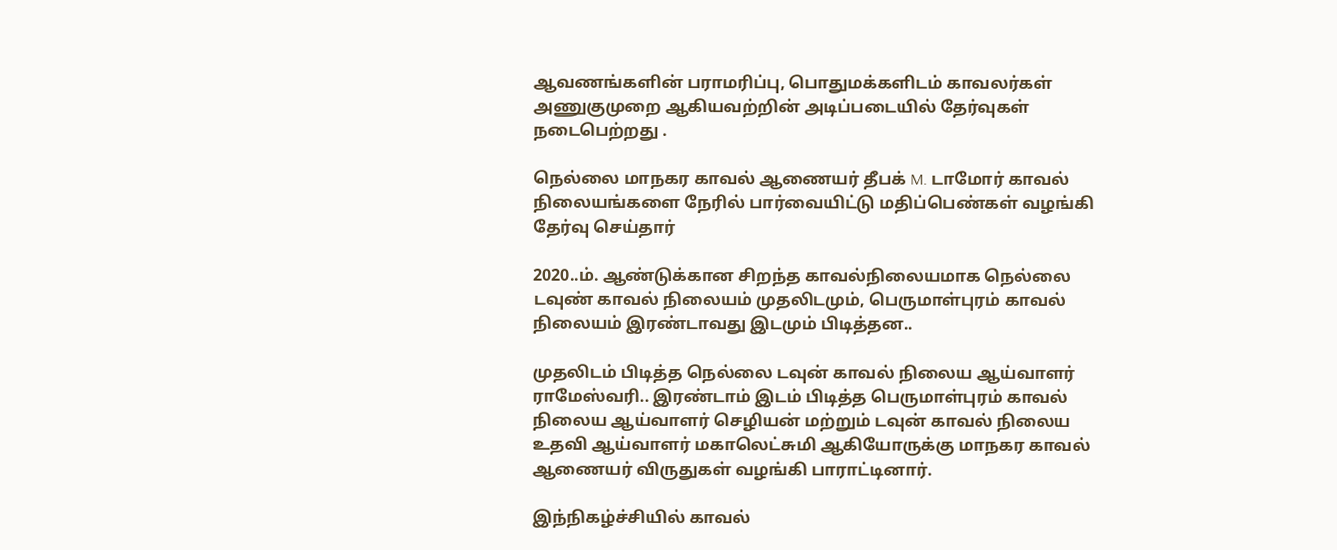ஆவணங்களின் பராமரிப்பு, பொதுமக்களிடம் காவலர்கள் அணுகுமுறை ஆகியவற்றின் அடிப்படையில் தேர்வுகள் நடைபெற்றது .

நெல்லை மாநகர காவல் ஆணையர் தீபக் M. டாமோர் காவல் நிலையங்களை நேரில் பார்வையிட்டு மதிப்பெண்கள் வழங்கி தேர்வு செய்தார்

2020..ம். ஆண்டுக்கான சிறந்த காவல்நிலையமாக நெல்லை டவுண் காவல் நிலையம் முதலிடமும், பெருமாள்புரம் காவல் நிலையம் இரண்டாவது இடமும் பிடித்தன..

முதலிடம் பிடித்த நெல்லை டவுன் காவல் நிலைய ஆய்வாளர் ராமேஸ்வரி.. இரண்டாம் இடம் பிடித்த பெருமாள்புரம் காவல் நிலைய ஆய்வாளர் செழியன் மற்றும் டவுன் காவல் நிலைய  உதவி ஆய்வாளர் மகாலெட்சுமி ஆகியோருக்கு மாநகர காவல்  ஆணையர் விருதுகள் வழங்கி பாராட்டினார்.

இந்நிகழ்ச்சியில் காவல்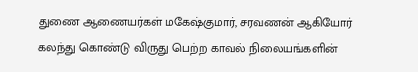துணை ஆணையர்கள் மகேஷ்குமார், சரவணன் ஆகியோர் கலந்து கொண்டு விருது பெற்ற காவல் நிலையங்களின்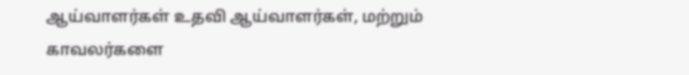ஆய்வாளர்கள் உதவி ஆய்வாளர்கள், மற்றும் காவலர்களை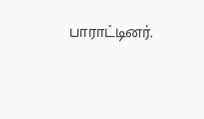பாராட்டினர்.